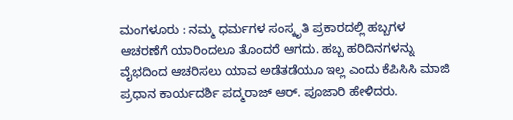ಮಂಗಳೂರು : ನಮ್ಮ ಧರ್ಮಗಳ ಸಂಸ್ಕೃತಿ ಪ್ರಕಾರದಲ್ಲಿ ಹಬ್ಬಗಳ ಆಚರಣೆಗೆ ಯಾರಿಂದಲೂ ತೊಂದರೆ ಆಗದು. ಹಬ್ಬ ಹರಿದಿನಗಳನ್ನು ವೈಭದಿಂದ ಆಚರಿಸಲು ಯಾವ ಅಡೆತಡೆಯೂ ಇಲ್ಲ ಎಂದು ಕೆಪಿಸಿಸಿ ಮಾಜಿ ಪ್ರಧಾನ ಕಾರ್ಯದರ್ಶಿ ಪದ್ಮರಾಜ್ ಆ‌ರ್. ಪೂಜಾರಿ ಹೇಳಿದರು.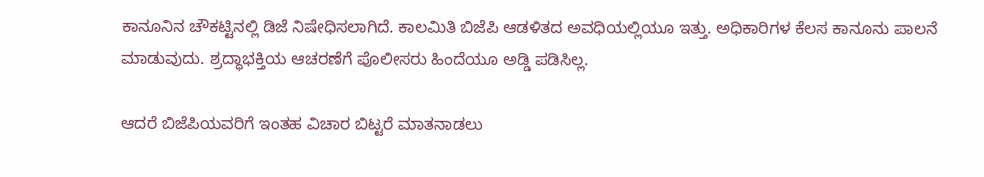ಕಾನೂನಿನ ಚೌಕಟ್ಟಿನಲ್ಲಿ ಡಿಜೆ ನಿಷೇಧಿಸಲಾಗಿದೆ. ಕಾಲಮಿತಿ ಬಿಜೆಪಿ ಆಡಳಿತದ ಅವಧಿಯಲ್ಲಿಯೂ ಇತ್ತು. ಅಧಿಕಾರಿಗಳ ಕೆಲಸ ಕಾನೂನು ಪಾಲನೆ ಮಾಡುವುದು. ಶ್ರದ್ಧಾಭಕ್ತಿಯ ಆಚರಣೆಗೆ ಪೊಲೀಸರು ಹಿಂದೆಯೂ ಅಡ್ಡಿ ಪಡಿಸಿಲ್ಲ.

ಆದರೆ ಬಿಜೆಪಿಯವರಿಗೆ ಇಂತಹ ವಿಚಾರ ಬಿಟ್ಟರೆ ಮಾತನಾಡಲು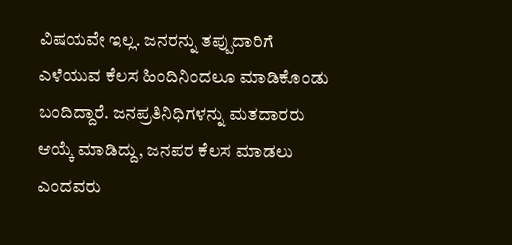ವಿಷಯವೇ ಇಲ್ಲ. ಜನರನ್ನು ತಪ್ಪುದಾರಿಗೆ ಎಳೆಯುವ ಕೆಲಸ ಹಿಂದಿನಿಂದಲೂ ಮಾಡಿಕೊಂಡು ಬಂದಿದ್ದಾರೆ. ಜನಪ್ರತಿನಿಧಿಗಳನ್ನು ಮತದಾರರು ಆಯ್ಕೆ ಮಾಡಿದ್ದು, ಜನಪರ ಕೆಲಸ ಮಾಡಲು ಎಂದವರು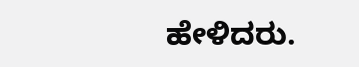ಹೇಳಿದರು.